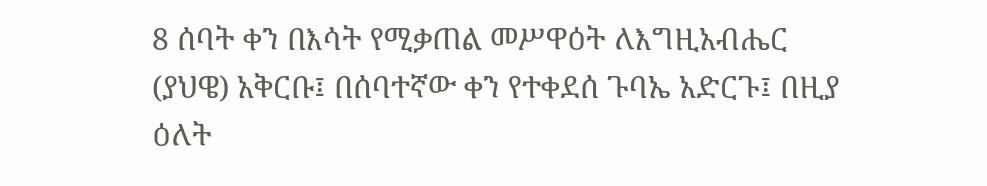8 ሰባት ቀን በእሳት የሚቃጠል መሥዋዕት ለእግዚአብሔር (ያህዌ) አቅርቡ፤ በሰባተኛው ቀን የተቀደሰ ጉባኤ አድርጉ፤ በዚያ ዕለት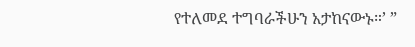የተለመደ ተግባራችሁን አታከናውኑ።’ ”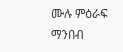ሙሉ ምዕራፍ ማንበብ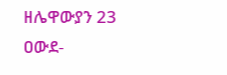ዘሌዋውያን 23
ዐውደ-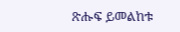ጽሑፍ ይመልከቱ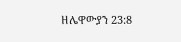ዘሌዋውያን 23:8